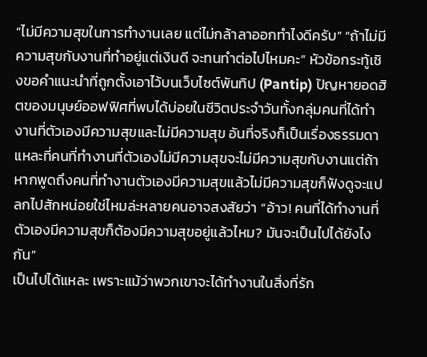“ไม่มีความสุขในการทำงานเลย แต่ไม่กล้าลาออกทำไงดีครับ” “ถ้าไม่มีความสุขกับงานที่ทำอยู่แต่เงินดี จะทนทำต่อไปไหมคะ” หัวข้อกระทู้เชิงขอคำแนะนำที่ถูกตั้งเอาไว้บนเว็บไซต์พันทิป (Pantip) ปัญหายอดฮิตของมนุษย์ออฟฟิศที่พบได้บ่อยในชีวิตประจำวันทั้งกลุ่มคนที่ได้ทำงานที่ตัวเองมีความสุขและไม่มีความสุข อันที่จริงก็เป็นเรื่องธรรมดาแหละที่คนที่ทำงานที่ตัวเองไม่มีความสุขจะไม่มีความสุขกับงานแต่ถ้าหากพูดถึงคนที่ทำงานตัวเองมีความสุขแล้วไม่มีความสุขก็ฟังดูจะแปลกไปสักหน่อยใช่ไหมล่ะหลายคนอาจสงสัยว่า “อ้าว! คนที่ได้ทำงานที่ตัวเองมีความสุขก็ต้องมีความสุขอยู่แล้วไหม? มันจะเป็นไปได้ยังไงกัน”
เป็นไปได้แหละ เพราะแม้ว่าพวกเขาจะได้ทำงานในสิ่งที่รัก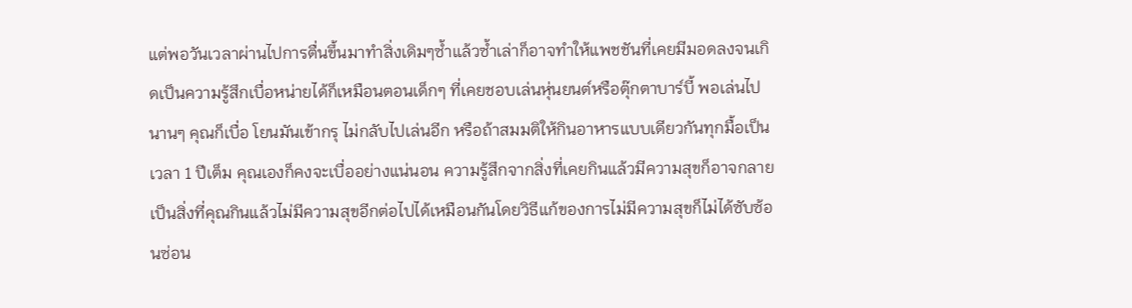แต่พอวันเวลาผ่านไปการตื่นขึ้นมาทำสิ่งเดิมๆซ้ำแล้วซ้ำเล่าก็อาจทำให้แพชชันที่เคยมีมอดลงจนเกิดเป็นความรู้สึกเบื่อหน่ายได้ก็เหมือนตอนเด็กๆ ที่เคยชอบเล่นหุ่นยนต์หรือตุ๊กตาบาร์บี้ พอเล่นไปนานๆ คุณก็เบื่อ โยนมันเข้ากรุ ไม่กลับไปเล่นอีก หรือถ้าสมมติให้กินอาหารแบบเดียวกันทุกมื้อเป็นเวลา 1 ปีเต็ม คุณเองก็คงจะเบื่ออย่างแน่นอน ความรู้สึกจากสิ่งที่เคยกินแล้วมีความสุขก็อาจกลายเป็นสิ่งที่คุณกินแล้วไม่มีความสุขอีกต่อไปได้เหมือนกันโดยวิธีแก้ของการไม่มีความสุขก็ไม่ได้ซับซ้อนซ่อน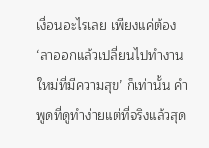เงื่อนอะไรเลย เพียงแค่ต้อง ‘ลาออกแล้วเปลี่ยนไปทำงานใหม่ที่มีความสุข’ ก็เท่านั้น คำพูดที่ดูทำง่ายแต่ที่จริงแล้วสุด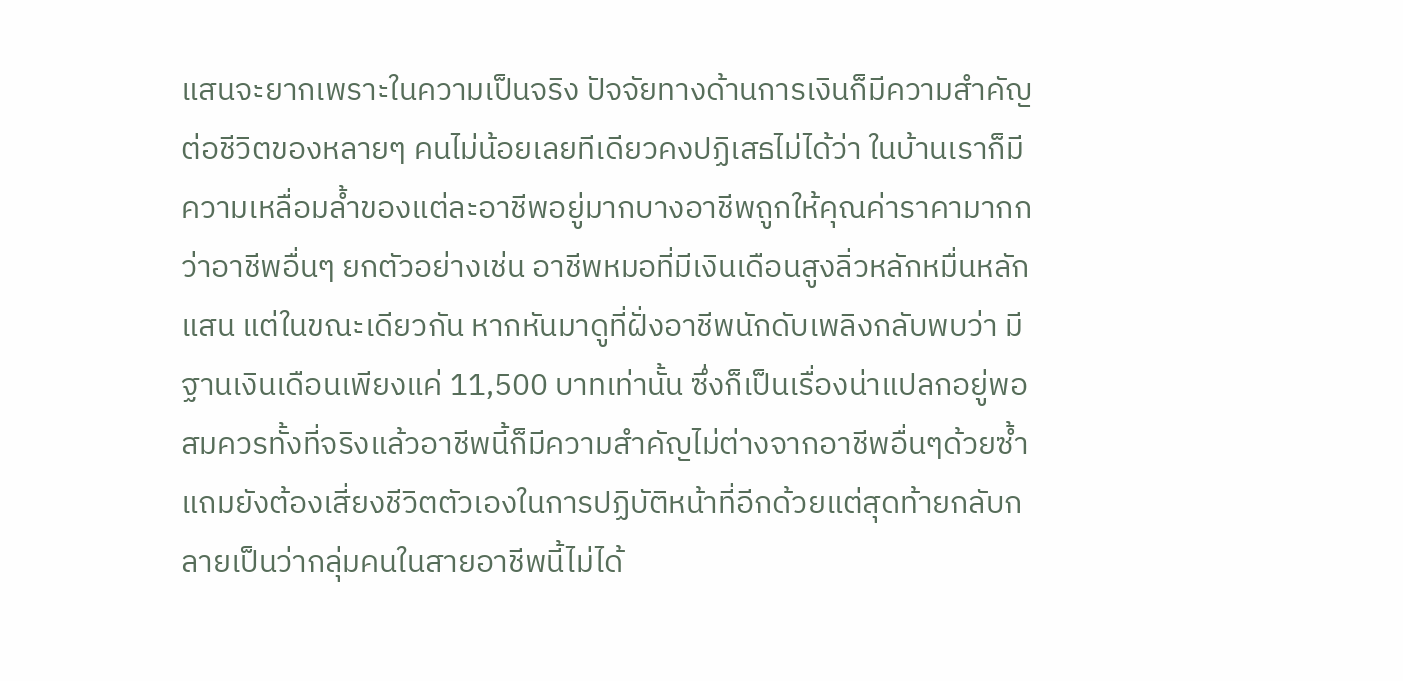แสนจะยากเพราะในความเป็นจริง ปัจจัยทางด้านการเงินก็มีความสำคัญต่อชีวิตของหลายๆ คนไม่น้อยเลยทีเดียวคงปฏิเสธไม่ได้ว่า ในบ้านเราก็มีความเหลื่อมล้ำของแต่ละอาชีพอยู่มากบางอาชีพถูกให้คุณค่าราคามากกว่าอาชีพอื่นๆ ยกตัวอย่างเช่น อาชีพหมอที่มีเงินเดือนสูงลิ่วหลักหมื่นหลักแสน แต่ในขณะเดียวกัน หากหันมาดูที่ฝั่งอาชีพนักดับเพลิงกลับพบว่า มีฐานเงินเดือนเพียงแค่ 11,500 บาทเท่านั้น ซึ่งก็เป็นเรื่องน่าแปลกอยู่พอสมควรทั้งที่จริงแล้วอาชีพนี้ก็มีความสำคัญไม่ต่างจากอาชีพอื่นๆด้วยซ้ำแถมยังต้องเสี่ยงชีวิตตัวเองในการปฏิบัติหน้าที่อีกด้วยแต่สุดท้ายกลับกลายเป็นว่ากลุ่มคนในสายอาชีพนี้ไม่ได้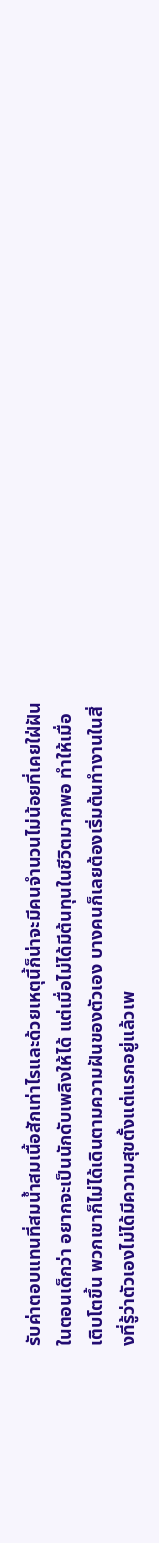รับค่าตอบแทนที่สมน้ำสมเนื้อสักเท่าไรและด้วยเหตุนี้ก็น่าจะมีคนจำนวนไม่น้อยที่เคยใฝ่ฝันในตอนเด็กว่า อยากจะเป็นนักดับเพลิงให้ได้ แต่เมื่อไม่ได้มีต้นทุนในชีวิตมากพอ ทำให้เมื่อเติบโตขึ้น พวกเขาก็ไม่ได้เดินตามความฝันของตัวเอง บางคนก็เลยต้องเริ่มต้นทำงานในสิ่งที่รู้ว่าตัวเองไม่ได้มีความสุขตั้งแต่แรกอยู่แล้วเพ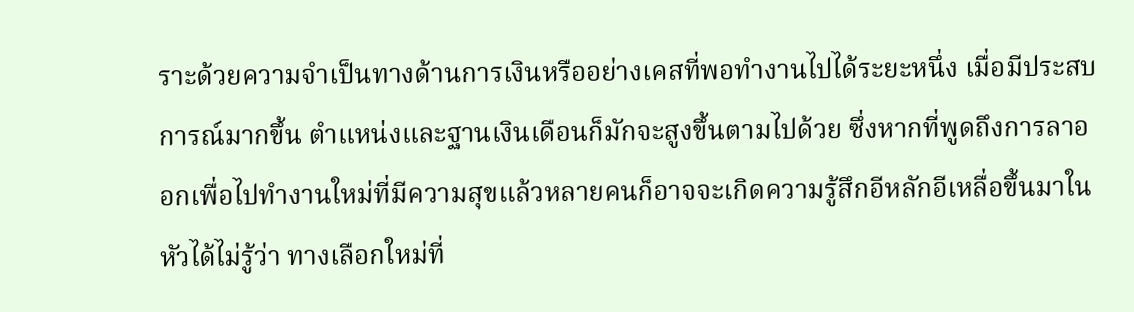ราะด้วยความจำเป็นทางด้านการเงินหรืออย่างเคสที่พอทำงานไปได้ระยะหนึ่ง เมื่อมีประสบการณ์มากขึ้น ตำแหน่งและฐานเงินเดือนก็มักจะสูงขึ้นตามไปด้วย ซึ่งหากที่พูดถึงการลาออกเพื่อไปทำงานใหม่ที่มีความสุขแล้วหลายคนก็อาจจะเกิดความรู้สึกอีหลักอีเหลื่อขึ้นมาในหัวได้ไม่รู้ว่า ทางเลือกใหม่ที่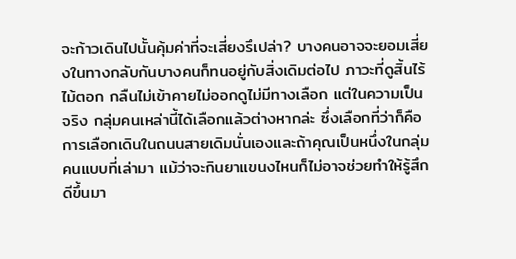จะก้าวเดินไปนั้นคุ้มค่าที่จะเสี่ยงรึเปล่า? บางคนอาจจะยอมเสี่ยงในทางกลับกันบางคนก็ทนอยู่กับสิ่งเดิมต่อไป ภาวะที่ดูสิ้นไร้ไม้ตอก กลืนไม่เข้าคายไม่ออกดูไม่มีทางเลือก แต่ในความเป็นจริง กลุ่มคนเหล่านี้ได้เลือกแล้วต่างหากล่ะ ซึ่งเลือกที่ว่าก็คือการเลือกเดินในถนนสายเดิมนั่นเองและถ้าคุณเป็นหนึ่งในกลุ่มคนแบบที่เล่ามา แม้ว่าจะกินยาแขนงไหนก็ไม่อาจช่วยทำให้รู้สึกดีขึ้นมา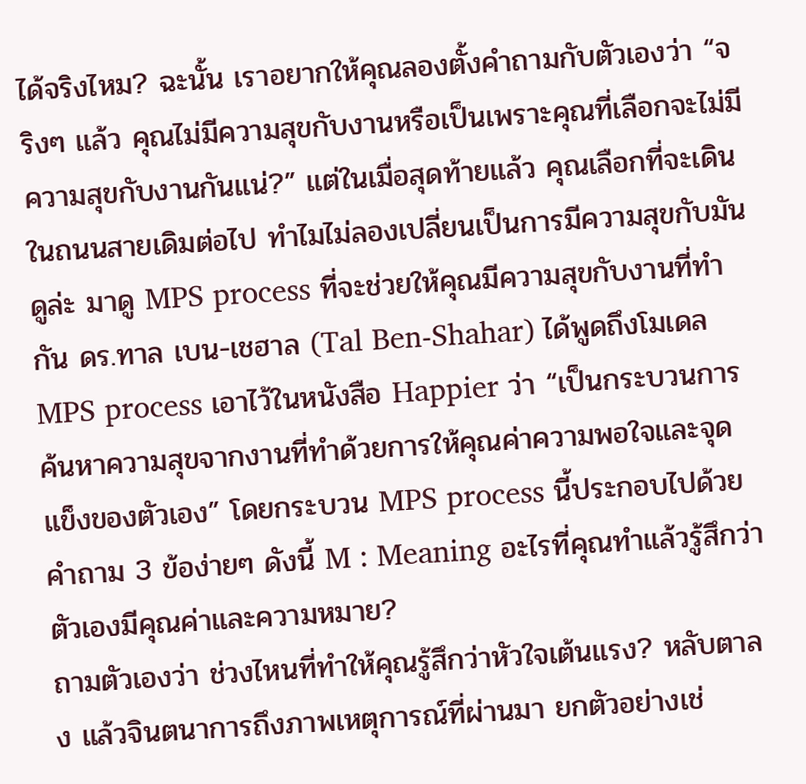ได้จริงไหม? ฉะนั้น เราอยากให้คุณลองตั้งคำถามกับตัวเองว่า “จริงๆ แล้ว คุณไม่มีความสุขกับงานหรือเป็นเพราะคุณที่เลือกจะไม่มีความสุขกับงานกันแน่?” แต่ในเมื่อสุดท้ายแล้ว คุณเลือกที่จะเดินในถนนสายเดิมต่อไป ทำไมไม่ลองเปลี่ยนเป็นการมีความสุขกับมันดูล่ะ มาดู MPS process ที่จะช่วยให้คุณมีความสุขกับงานที่ทำกัน ดร.ทาล เบน-เชฮาล (Tal Ben-Shahar) ได้พูดถึงโมเดล MPS process เอาไว้ในหนังสือ Happier ว่า “เป็นกระบวนการค้นหาความสุขจากงานที่ทำด้วยการให้คุณค่าความพอใจและจุดแข็งของตัวเอง” โดยกระบวน MPS process นี้ประกอบไปด้วยคำถาม 3 ข้อง่ายๆ ดังนี้ M : Meaning อะไรที่คุณทำแล้วรู้สึกว่าตัวเองมีคุณค่าและความหมาย?
ถามตัวเองว่า ช่วงไหนที่ทำให้คุณรู้สึกว่าหัวใจเต้นแรง? หลับตาลง แล้วจินตนาการถึงภาพเหตุการณ์ที่ผ่านมา ยกตัวอย่างเช่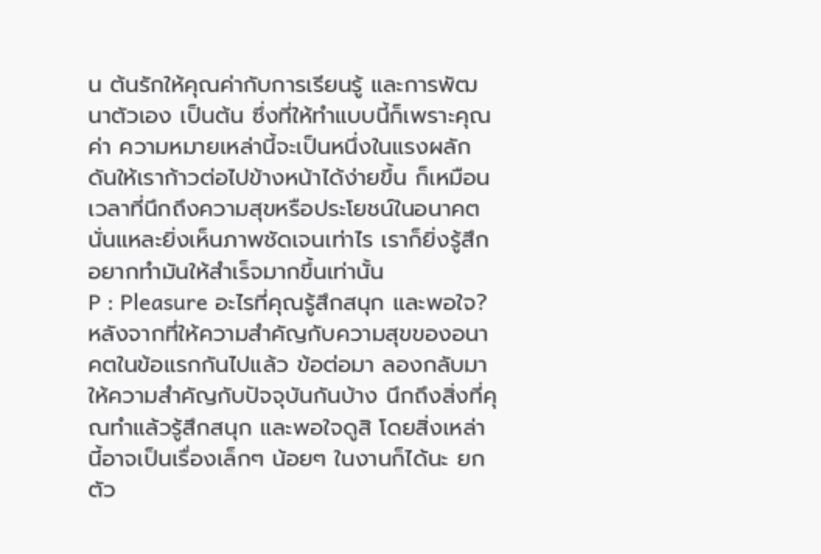น ต้นรักให้คุณค่ากับการเรียนรู้ และการพัฒนาตัวเอง เป็นต้น ซึ่งที่ให้ทำแบบนี้ก็เพราะคุณค่า ความหมายเหล่านี้จะเป็นหนึ่งในแรงผลักดันให้เราก้าวต่อไปข้างหน้าได้ง่ายขึ้น ก็เหมือนเวลาที่นึกถึงความสุขหรือประโยชน์ในอนาคตนั่นแหละยิ่งเห็นภาพชัดเจนเท่าไร เราก็ยิ่งรู้สึกอยากทำมันให้สำเร็จมากขึ้นเท่านั้น
P : Pleasure อะไรที่คุณรู้สึกสนุก และพอใจ? หลังจากที่ให้ความสำคัญกับความสุขของอนาคตในข้อแรกกันไปแล้ว ข้อต่อมา ลองกลับมาให้ความสำคัญกับปัจจุบันกันบ้าง นึกถึงสิ่งที่คุณทำแล้วรู้สึกสนุก และพอใจดูสิ โดยสิ่งเหล่านี้อาจเป็นเรื่องเล็กๆ น้อยๆ ในงานก็ได้นะ ยกตัว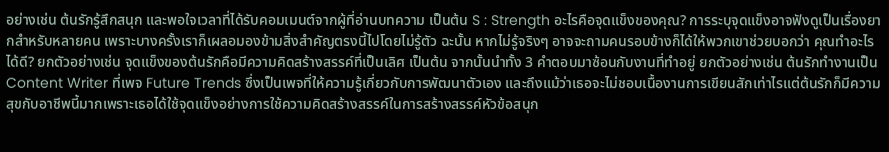อย่างเช่น ต้นรักรู้สึกสนุก และพอใจเวลาที่ได้รับคอมเมนต์จากผู้ที่อ่านบทความ เป็นต้น S : Strength อะไรคือจุดแข็งของคุณ? การระบุจุดแข็งอาจฟังดูเป็นเรื่องยากสำหรับหลายคน เพราะบางครั้งเราก็เผลอมองข้ามสิ่งสำคัญตรงนี้ไปโดยไม่รู้ตัว ฉะนั้น หากไม่รู้จริงๆ อาจจะถามคนรอบข้างก็ได้ให้พวกเขาช่วยบอกว่า คุณทำอะไรได้ดี? ยกตัวอย่างเช่น จุดแข็งของต้นรักคือมีความคิดสร้างสรรค์ที่เป็นเลิศ เป็นต้น จากนั้นนำทั้ง 3 คำตอบมาซ้อนกับงานที่ทำอยู่ ยกตัวอย่างเช่น ต้นรักทำงานเป็น Content Writer ที่เพจ Future Trends ซึ่งเป็นเพจที่ให้ความรู้เกี่ยวกับการพัฒนาตัวเอง และถึงแม้ว่าเธอจะไม่ชอบเนื้องานการเขียนสักเท่าไรแต่ต้นรักก็มีความสุขกับอาชีพนี้มากเพราะเธอได้ใช้จุดแข็งอย่างการใช้ความคิดสร้างสรรค์ในการสร้างสรรค์หัวข้อสนุก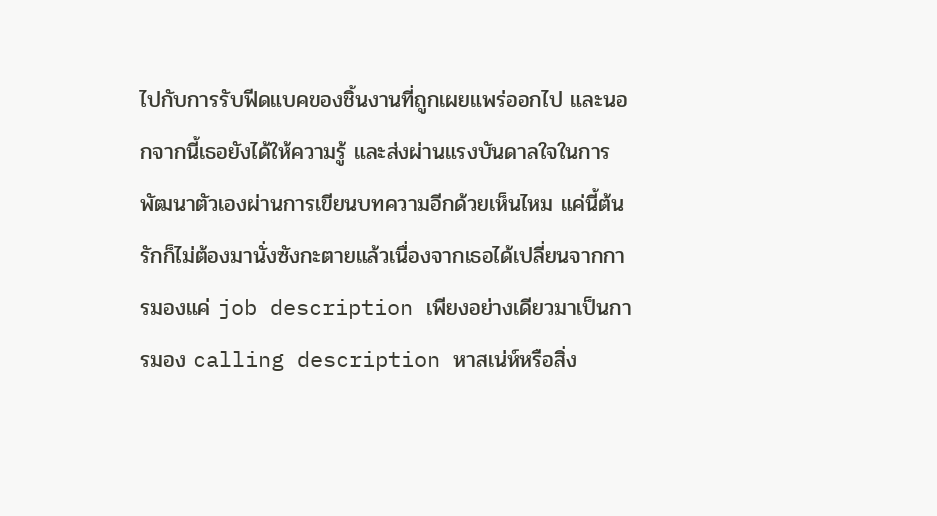ไปกับการรับฟีดแบคของชิ้นงานที่ถูกเผยแพร่ออกไป และนอกจากนี้เธอยังได้ให้ความรู้ และส่งผ่านแรงบันดาลใจในการพัฒนาตัวเองผ่านการเขียนบทความอีกด้วยเห็นไหม แค่นี้ต้นรักก็ไม่ต้องมานั่งซังกะตายแล้วเนื่องจากเธอได้เปลี่ยนจากการมองแค่ job description เพียงอย่างเดียวมาเป็นการมอง calling description หาสเน่ห์หรือสิ่ง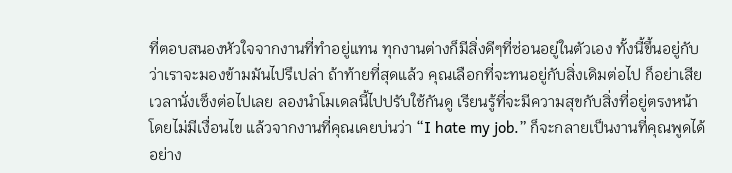ที่ตอบสนองหัวใจจากงานที่ทำอยู่แทน ทุกงานต่างก็มีสิ่งดีๆที่ซ่อนอยู่ในตัวเอง ทั้งนี้ขึ้นอยู่กับว่าเราจะมองข้ามมันไปรึเปล่า ถ้าท้ายที่สุดแล้ว คุณเลือกที่จะทนอยู่กับสิ่งเดิมต่อไป ก็อย่าเสียเวลานั่งเซ็งต่อไปเลย ลองนำโมเดลนี้ไปปรับใช้กันดู เรียนรู้ที่จะมีความสุขกับสิ่งที่อยู่ตรงหน้าโดยไม่มีเงื่อนไข แล้วจากงานที่คุณเคยบ่นว่า “I hate my job.” ก็จะกลายเป็นงานที่คุณพูดได้อย่าง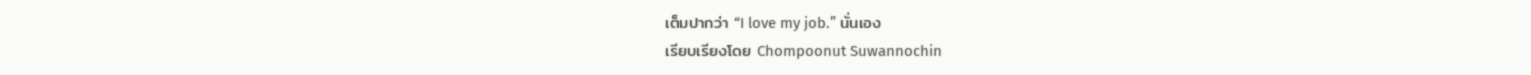เต็มปากว่า “I love my job.” นั่นเอง
เรียบเรียงโดย Chompoonut Suwannochin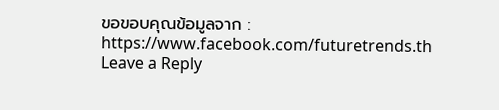ขอขอบคุณข้อมูลจาก : https://www.facebook.com/futuretrends.th
Leave a Reply